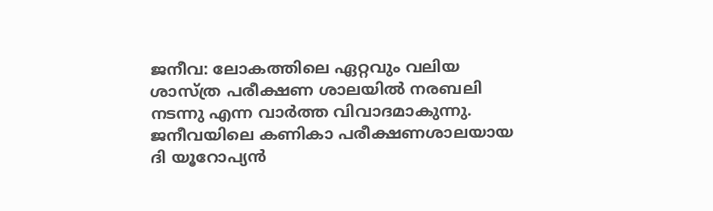ജനീവ: ലോകത്തിലെ ഏറ്റവും വലിയ ശാസ്ത്ര പരീക്ഷണ ശാലയില്‍ നരബലി നടന്നു എന്ന വാര്‍ത്ത വിവാദമാകുന്നു. ജനീവയിലെ കണികാ പരീക്ഷണശാലയായ ദി യൂറോപ്യന്‍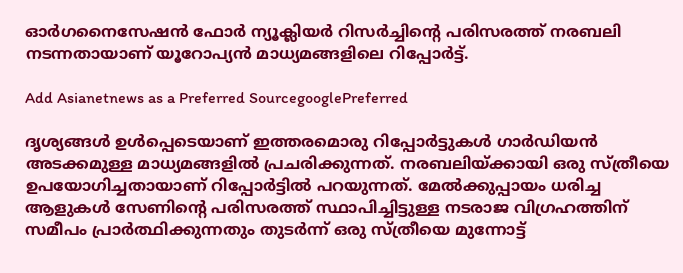ഓര്‍ഗനൈസേഷന്‍ ഫോര്‍ ന്യൂക്ലിയര്‍ റിസര്‍ച്ചിന്‍റെ പരിസരത്ത് നരബലി നടന്നതായാണ് യൂറോപ്യന്‍ മാധ്യമങ്ങളിലെ റിപ്പോര്‍ട്ട്.

Add Asianetnews as a Preferred SourcegooglePreferred

ദൃശ്യങ്ങള്‍ ഉള്‍പ്പെടെയാണ് ഇത്തരമൊരു റിപ്പോര്‍ട്ടുകള്‍ ഗാര്‍ഡിയന്‍ അടക്കമുള്ള മാധ്യമങ്ങളില്‍ പ്രചരിക്കുന്നത്. നരബലിയ്ക്കായി ഒരു സ്ത്രീയെ ഉപയോഗിച്ചതായാണ് റിപ്പോര്‍ട്ടില്‍ പറയുന്നത്. മേല്‍ക്കുപ്പായം ധരിച്ച ആളുകള്‍ സേണിന്റെ പരിസരത്ത് സ്ഥാപിച്ചിട്ടുള്ള നടരാജ വിഗ്രഹത്തിന് സമീപം പ്രാര്‍ത്ഥിക്കുന്നതും തുടര്‍ന്ന് ഒരു സ്ത്രീയെ മുന്നോട്ട്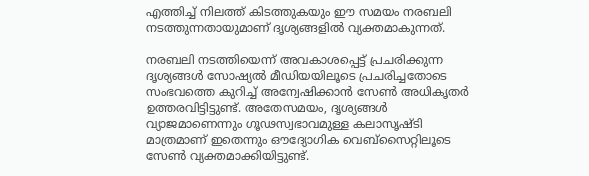എത്തിച്ച് നിലത്ത് കിടത്തുകയും ഈ സമയം നരബലി നടത്തുന്നതായുമാണ് ദൃശ്യങ്ങളില്‍ വ്യക്തമാകുന്നത്.

നരബലി നടത്തിയെന്ന് അവകാശപ്പെട്ട് പ്രചരിക്കുന്ന ദൃശ്യങ്ങള്‍ സോഷ്യല്‍ മീഡിയയിലൂടെ പ്രചരിച്ചതോടെ സംഭവത്തെ കുറിച്ച് അന്വേഷിക്കാന്‍ സേണ്‍ അധികൃതര്‍ ഉത്തരവിട്ടിട്ടുണ്ട്. അതേസമയം, ദൃശ്യങ്ങള്‍ വ്യാജമാണെന്നും ഗൂഢസ്വഭാവമുള്ള കലാസൃഷ്ടി മാത്രമാണ് ഇതെന്നും ഔദ്യോഗിക വെബ്‌സൈറ്റിലൂടെ സേണ്‍ വ്യക്തമാക്കിയിട്ടുണ്ട്.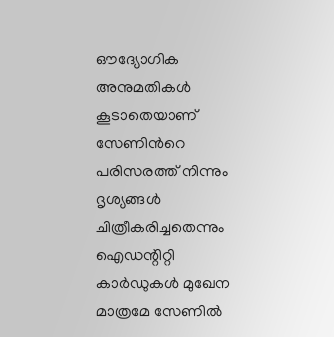ഔദ്യോഗിക അനുമതികള്‍ കൂടാതെയാണ് സേണിന്‍റെ പരിസരത്ത് നിന്നും ദൃശ്യങ്ങള്‍ ചിത്രീകരിച്ചതെന്നും ഐഡന്റിറ്റി കാര്‍ഡുകള്‍ മുഖേന മാത്രമേ സേണില്‍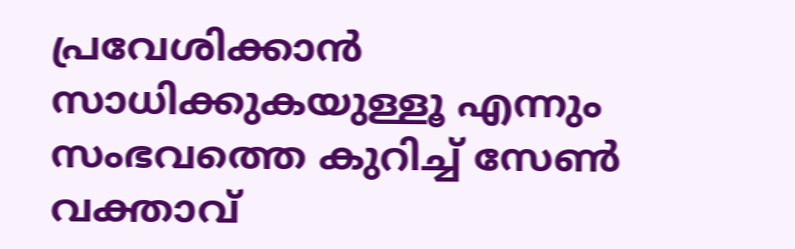പ്രവേശിക്കാന്‍ സാധിക്കുകയുള്ളൂ എന്നും സംഭവത്തെ കുറിച്ച് സേണ്‍ വക്താവ്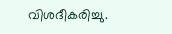വിശദീകരിച്ചു.